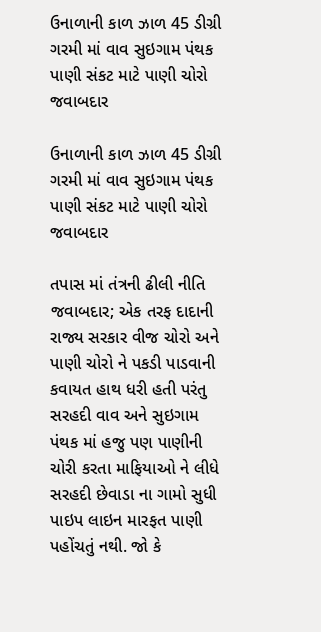ઉનાળાની કાળ ઝાળ 45 ડીગ્રી ગરમી માં વાવ સુઇગામ પંથક પાણી સંકટ માટે પાણી ચોરો જવાબદાર

ઉનાળાની કાળ ઝાળ 45 ડીગ્રી ગરમી માં વાવ સુઇગામ પંથક પાણી સંકટ માટે પાણી ચોરો જવાબદાર

તપાસ માં તંત્રની ઢીલી નીતિ જવાબદાર; એક તરફ દાદાની રાજ્ય સરકાર વીજ ચોરો અને પાણી ચોરો ને પકડી પાડવાની કવાયત હાથ ધરી હતી પરંતુ સરહદી વાવ અને સુઇગામ પંથક માં હજુ પણ પાણીની ચોરી કરતા માફિયાઓ ને લીધે સરહદી છેવાડા ના ગામો સુધી પાઇપ લાઇન મારફત પાણી પહોંચતું નથી. જો કે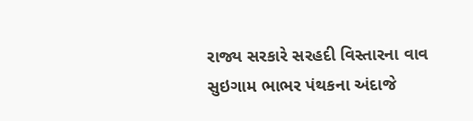રાજ્ય સરકારે સરહદી વિસ્તારના વાવ સુઇગામ ભાભર પંથકના અંદાજે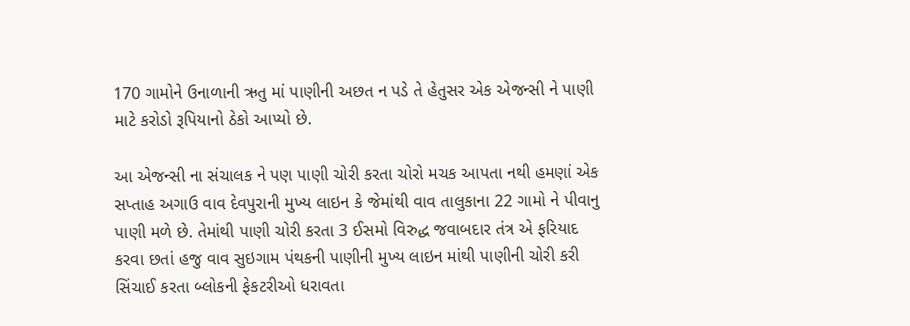170 ગામોને ઉનાળાની ઋતુ માં પાણીની અછત ન પડે તે હેતુસર એક એજન્સી ને પાણી માટે કરોડો રૂપિયાનો ઠેકો આપ્યો છે.

આ એજન્સી ના સંચાલક ને પણ પાણી ચોરી કરતા ચોરો મચક આપતા નથી હમણાં એક સપ્તાહ અગાઉ વાવ દેવપુરાની મુખ્ય લાઇન કે જેમાંથી વાવ તાલુકાના 22 ગામો ને પીવાનુ પાણી મળે છે. તેમાંથી પાણી ચોરી કરતા 3 ઈસમો વિરુદ્ધ જવાબદાર તંત્ર એ ફરિયાદ કરવા છતાં હજુ વાવ સુઇગામ પંથકની પાણીની મુખ્ય લાઇન માંથી પાણીની ચોરી કરી સિંચાઈ કરતા બ્લોકની ફેકટરીઓ ધરાવતા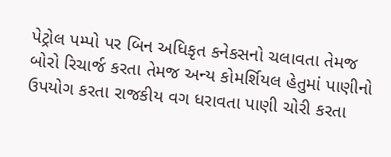પેટ્રોલ પમ્પો પર બિન અધિકૃત કનેકસનો ચલાવતા તેમજ બોરો રિચાર્જ કરતા તેમજ અન્ય કોમર્શિયલ હેતુમાં પાણીનો ઉપયોગ કરતા રાજકીય વગ ધરાવતા પાણી ચોરી કરતા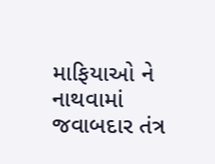માફિયાઓ ને નાથવામાં જવાબદાર તંત્ર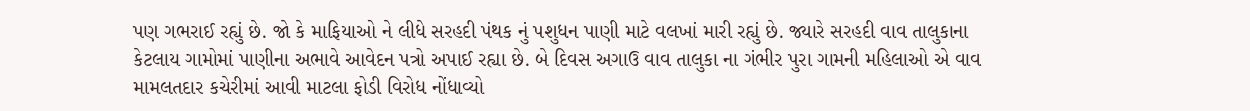પણ ગભરાઈ રહ્યું છે. જો કે માફિયાઓ ને લીધે સરહદી પંથક નું પશુધન પાણી માટે વલખાં મારી રહ્યું છે. જ્યારે સરહદી વાવ તાલુકાના કેટલાય ગામોમાં પાણીના અભાવે આવેદન પત્રો અપાઈ રહ્યા છે. બે દિવસ અગાઉ વાવ તાલુકા ના ગંભીર પુરા ગામની મહિલાઓ એ વાવ મામલતદાર કચેરીમાં આવી માટલા ફોડી વિરોધ નોંધાવ્યો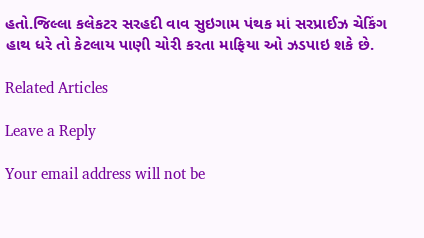હતો.જિલ્લા કલેકટર સરહદી વાવ સુઇગામ પંથક માં સરપ્રાઈઝ ચેકિંગ હાથ ધરે તો કેટલાય પાણી ચોરી કરતા માફિયા ઓ ઝડપાઇ શકે છે.

Related Articles

Leave a Reply

Your email address will not be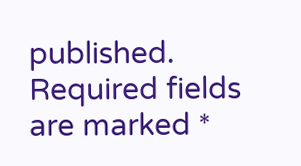published. Required fields are marked *